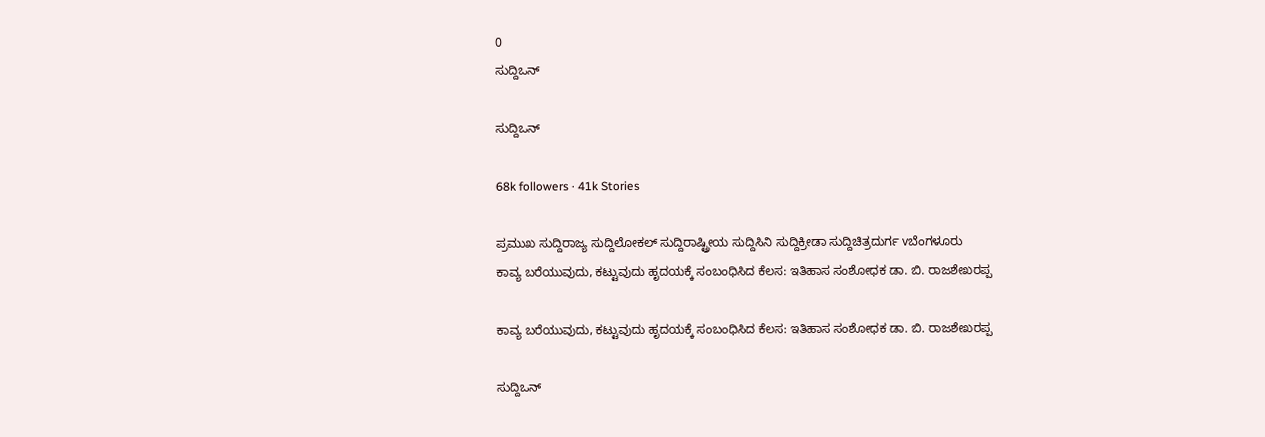0
ಸುದ್ದಿಒನ್

ಸುದ್ದಿಒನ್

68k followers · 41k Stories

ಪ್ರಮುಖ ಸುದ್ದಿರಾಜ್ಯ ಸುದ್ದಿಲೋಕಲ್ ಸುದ್ದಿರಾಷ್ಟ್ರೀಯ ಸುದ್ದಿಸಿನಿ ಸುದ್ದಿಕ್ರೀಡಾ ಸುದ್ದಿಚಿತ್ರದುರ್ಗ vಬೆಂಗಳೂರು
ಕಾವ್ಯ ಬರೆಯುವುದು, ಕಟ್ಟುವುದು ಹೃದಯಕ್ಕೆ ಸಂಬಂಧಿಸಿದ ಕೆಲಸ: ಇತಿಹಾಸ ಸಂಶೋಧಕ ಡಾ. ಬಿ. ರಾಜಶೇಖರಪ್ಪ

ಕಾವ್ಯ ಬರೆಯುವುದು, ಕಟ್ಟುವುದು ಹೃದಯಕ್ಕೆ ಸಂಬಂಧಿಸಿದ ಕೆಲಸ: ಇತಿಹಾಸ ಸಂಶೋಧಕ ಡಾ. ಬಿ. ರಾಜಶೇಖರಪ್ಪ

ಸುದ್ದಿಒನ್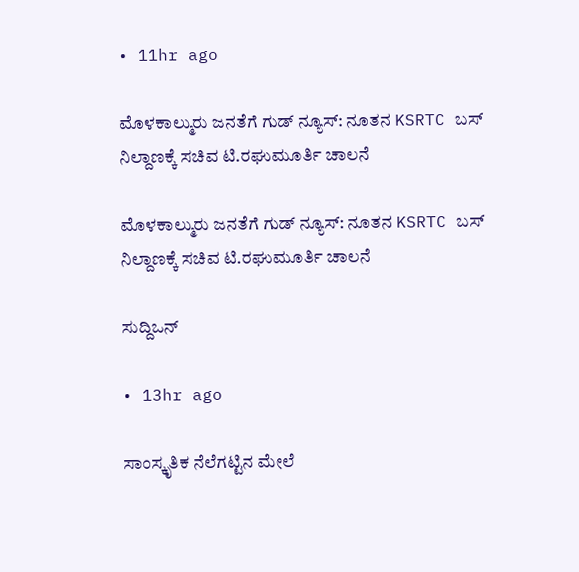• 11hr ago

ಮೊಳಕಾಲ್ಮುರು ಜನತೆಗೆ ಗುಡ್ ನ್ಯೂಸ್: ನೂತನ KSRTC ಬಸ್ ನಿಲ್ದಾಣಕ್ಕೆ ಸಚಿವ ಟಿ.ರಘುಮೂರ್ತಿ ಚಾಲನೆ

ಮೊಳಕಾಲ್ಮುರು ಜನತೆಗೆ ಗುಡ್ ನ್ಯೂಸ್: ನೂತನ KSRTC ಬಸ್ ನಿಲ್ದಾಣಕ್ಕೆ ಸಚಿವ ಟಿ.ರಘುಮೂರ್ತಿ ಚಾಲನೆ

ಸುದ್ದಿಒನ್

• 13hr ago

ಸಾಂಸ್ಕೃತಿಕ ನೆಲೆಗಟ್ಟಿನ ಮೇಲೆ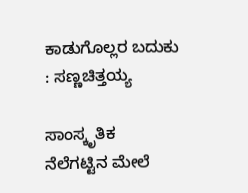ಕಾಡುಗೊಲ್ಲರ ಬದುಕು : ಸಣ್ಣಚಿತ್ತಯ್ಯ

ಸಾಂಸ್ಕೃತಿಕ ನೆಲೆಗಟ್ಟಿನ ಮೇಲೆ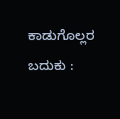ಕಾಡುಗೊಲ್ಲರ ಬದುಕು :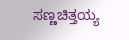ಸಣ್ಣಚಿತ್ತಯ್ಯ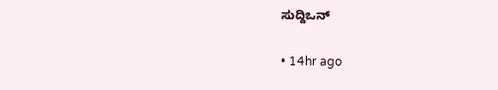ಸುದ್ದಿಒನ್

• 14hr ago